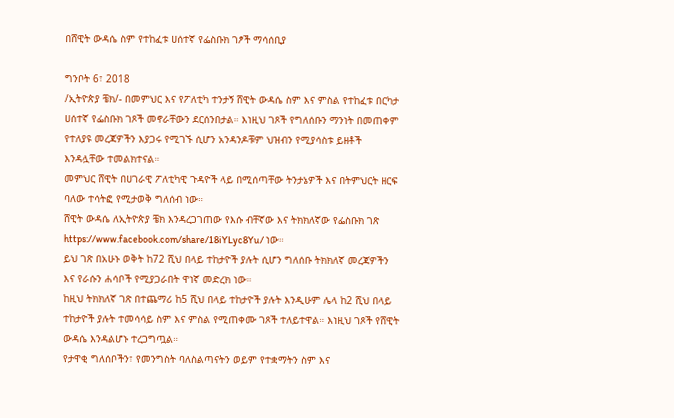በሸዊት ውዳሴ ስም የተከፈቱ ሀሰተኛ የፌስቡክ ገፆች ማሳሰቢያ

ግንቦት 6፣ 2018
/ኢትዮጵያ ቼክ/- በመምህር እና የፖለቲካ ተንታኝ ሸዊት ውዳሴ ስም እና ምስል የተከፈቱ በርካታ ሀሰተኛ የፌስቡክ ገጾች መኖራቸውን ደርሰንበታል። እነዚህ ገጾች የግለሰቡን ማንነት በመጠቀም የተለያዩ መረጃዎችን እያጋሩ የሚገኙ ሲሆን አንዳንዶቹም ህዝብን የሚያሳስቱ ይዘቶች እንዳሏቸው ተመልክተናል።
መምህር ሸዊት በሀገራዊ ፖለቲካዊ ጉዳዮች ላይ በሚሰጣቸው ትንታኔዎች እና በትምህርት ዘርፍ ባለው ተሳትፎ የሚታወቅ ግለሰብ ነው።
ሸዊት ውዳሴ ለኢትዮጵያ ቼክ እንዳረጋገጠው የእሱ ብቸኛው እና ትክክለኛው የፌስቡክ ገጽ https://www.facebook.com/share/18iYLyc8Yu/ ነው።
ይህ ገጽ በአሁኑ ወቅት ከ72 ሺህ በላይ ተከታዮች ያሉት ሲሆን ግለሰቡ ትክክለኛ መረጃዎችን እና የራሱን ሐሳቦች የሚያጋራበት ዋነኛ መድረክ ነው።
ከዚህ ትክክለኛ ገጽ በተጨማሪ ከ5 ሺህ በላይ ተከታዮች ያሉት እንዲሁም ሌላ ከ2 ሺህ በላይ ተከታዮች ያሉት ተመሳሳይ ስም እና ምስል የሚጠቀሙ ገጾች ተለይተዋል። እነዚህ ገጾች የሸዊት ውዳሴ እንዳልሆኑ ተረጋግጧል።
የታዋቂ ግለሰቦችን፣ የመንግስት ባለስልጣናትን ወይም የተቋማትን ስም እና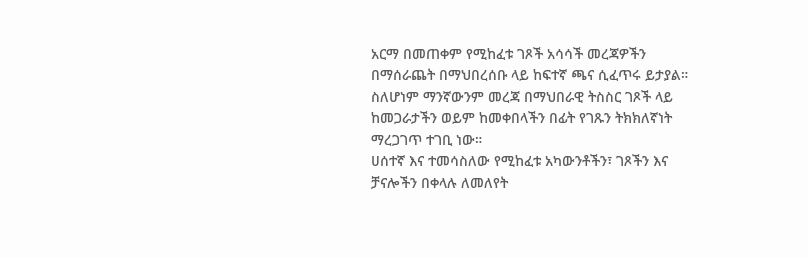አርማ በመጠቀም የሚከፈቱ ገጾች አሳሳች መረጃዎችን በማሰራጨት በማህበረሰቡ ላይ ከፍተኛ ጫና ሲፈጥሩ ይታያል።
ስለሆነም ማንኛውንም መረጃ በማህበራዊ ትስስር ገጾች ላይ ከመጋራታችን ወይም ከመቀበላችን በፊት የገጹን ትክክለኛነት ማረጋገጥ ተገቢ ነው።
ሀሰተኛ እና ተመሳስለው የሚከፈቱ አካውንቶችን፣ ገጾችን እና ቻናሎችን በቀላሉ ለመለየት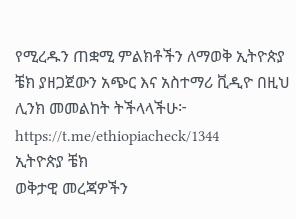የሚረዱን ጠቋሚ ምልክቶችን ለማወቅ ኢትዮጵያ ቼክ ያዘጋጀውን አጭር እና አስተማሪ ቪዲዮ በዚህ ሊንክ መመልከት ትችላላችሁ፦ https://t.me/ethiopiacheck/1344
ኢትዮጵያ ቼክ
ወቅታዊ መረጃዎችን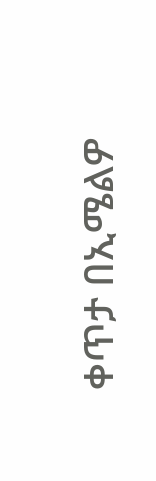ቀጥታ በኢሜልዎ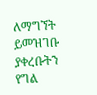ለማግኘት ይመዝገቡ
ያቀረቡትን የግል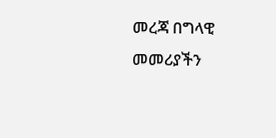መረጃ በግላዊ መመሪያችን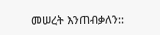መሠረት እንጠብቃለን::